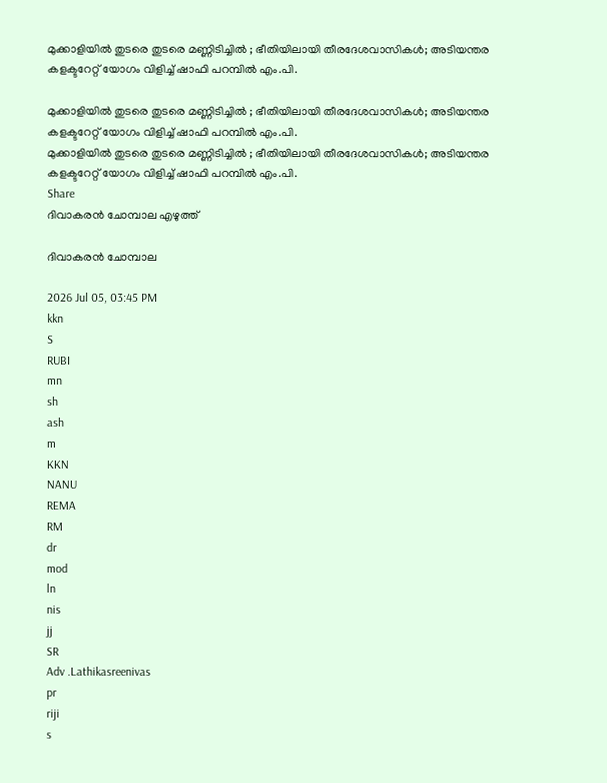മുക്കാളിയിൽ തുടരെ തുടരെ മണ്ണിടിച്ചിൽ ; ഭീതിയിലായി തീരദേശവാസികൾ; അടിയന്തര കളക്ടറേറ്റ് യോഗം വിളിച്ച് ഷാഫി പറമ്പിൽ എം.പി.

മുക്കാളിയിൽ തുടരെ തുടരെ മണ്ണിടിച്ചിൽ ; ഭീതിയിലായി തീരദേശവാസികൾ; അടിയന്തര കളക്ടറേറ്റ് യോഗം വിളിച്ച് ഷാഫി പറമ്പിൽ എം.പി.
മുക്കാളിയിൽ തുടരെ തുടരെ മണ്ണിടിച്ചിൽ ; ഭീതിയിലായി തീരദേശവാസികൾ; അടിയന്തര കളക്ടറേറ്റ് യോഗം വിളിച്ച് ഷാഫി പറമ്പിൽ എം.പി.
Share
ദിവാകരൻ ചോമ്പാല എഴുത്ത്

ദിവാകരൻ ചോമ്പാല

2026 Jul 05, 03:45 PM
kkn
S
RUBI
mn
sh
ash
m
KKN
NANU
REMA
RM
dr
mod
ln
nis
jj
SR
Adv .Lathikasreenivas
pr
riji
s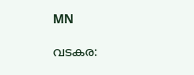MN

വടകര: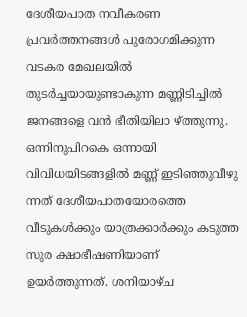ദേശീയപാത നവീകരണ പ്രവർത്തനങ്ങൾ പുരോഗമിക്കുന്ന വടകര മേഖലയിൽ തുടർച്ചയായുണ്ടാകുന്ന മണ്ണിടിച്ചിൽ ജനങ്ങളെ വൻ ഭീതിയിലാ ഴ്ത്തുന്നു. ഒന്നിനുപിറകെ ഒന്നായി വിവിധയിടങ്ങളിൽ മണ്ണ് ഇടിഞ്ഞുവീഴു ന്നത് ദേശീയപാതയോരത്തെ വീടുകൾക്കും യാത്രക്കാർക്കും കടുത്ത സുര ക്ഷാഭീഷണിയാണ് ഉയർത്തുന്നത്. ശനിയാഴ്ച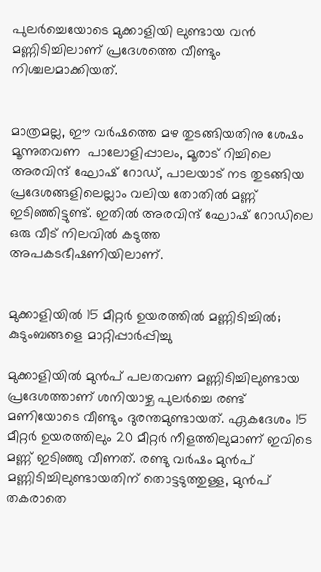പുലർച്ചെയോടെ മുക്കാളിയി ലുണ്ടായ വൻ മണ്ണിടിച്ചിലാണ് പ്രദേശത്തെ വീണ്ടും നിശ്ചലമാക്കിയത്.


മാത്രമല്ല, ഈ വർഷത്തെ മഴ തുടങ്ങിയതിനു ശേഷം മൂന്നുതവണ  പാലോളിപ്പാലം, മൂരാട് റിച്ചിലെ അരവിന്ദ് ഘോഷ് റോഡ്, പാലയാട് നട തുടങ്ങിയ പ്രദേശങ്ങളിലെല്ലാം വലിയ തോതിൽ മണ്ണ് ഇടിഞ്ഞിട്ടുണ്ട്. ഇതിൽ അരവിന്ദ് ഘോഷ് റോഡിലെ ഒരു വീട് നിലവിൽ കടുത്ത അപകടഭീഷണിയിലാണ്.


മുക്കാളിയിൽ 15 മീറ്റർ ഉയരത്തിൽ മണ്ണിടിച്ചിൽ; കുടുംബങ്ങളെ മാറ്റിപ്പാർപ്പിച്ചു

മുക്കാളിയിൽ മുൻപ് പലതവണ മണ്ണിടിച്ചിലുണ്ടായ പ്രദേശത്താണ് ശനിയാഴ്ച പുലർച്ചെ രണ്ട് മണിയോടെ വീണ്ടും ദുരന്തമുണ്ടായത്. ഏകദേശം 15 മീറ്റർ ഉയരത്തിലും 20 മീറ്റർ നീളത്തിലുമാണ് ഇവിടെ മണ്ണ് ഇടിഞ്ഞു വീണത്. രണ്ടു വർഷം മുൻപ് മണ്ണിടിച്ചിലുണ്ടായതിന് തൊട്ടടുത്തുള്ള, മുൻപ് തകരാതെ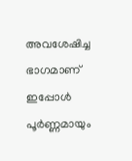അവശേഷിച്ച ഭാഗമാണ് ഇപ്പോൾ പൂർണ്ണമായും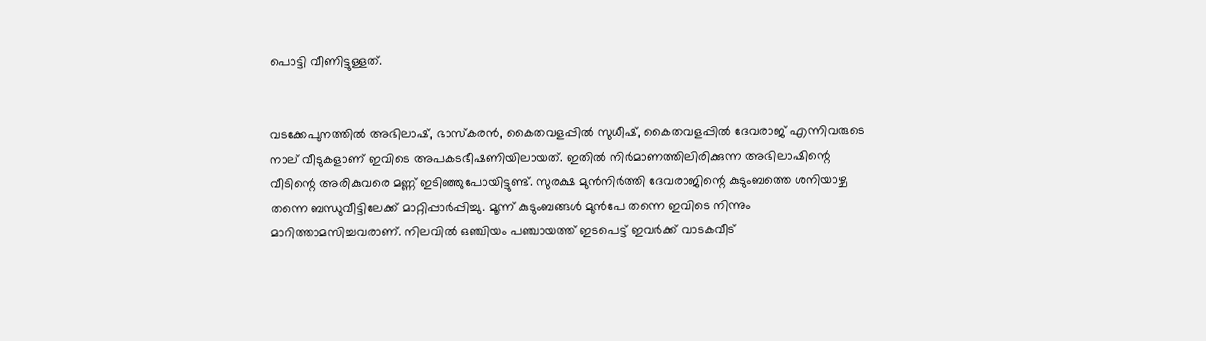പൊട്ടി വീണിട്ടുള്ളത്.


വടക്കേപുനത്തിൽ അഭിലാഷ്, ഭാസ്കരൻ, കൈതവളപ്പിൽ സുധീഷ്, കൈതവളപ്പിൽ ദേവരാജ് എന്നിവരുടെ നാല് വീടുകളാണ് ഇവിടെ അപകടഭീഷണിയിലായത്. ഇതിൽ നിർമാണത്തിലിരിക്കുന്ന അഭിലാഷിന്റെ വീടിന്റെ അരികുവരെ മണ്ണ് ഇടിഞ്ഞുപോയിട്ടുണ്ട്. സുരക്ഷ മുൻനിർത്തി ദേവരാജിന്റെ കുടുംബത്തെ ശനിയാഴ്ച തന്നെ ബന്ധുവീട്ടിലേക്ക് മാറ്റിപ്പാർപ്പിച്ചു. മൂന്ന് കുടുംബങ്ങൾ മുൻപേ തന്നെ ഇവിടെ നിന്നും മാറിത്താമസിച്ചവരാണ്. നിലവിൽ ഒഞ്ചിയം പഞ്ചായത്ത് ഇടപെട്ട് ഇവർക്ക് വാടകവീട്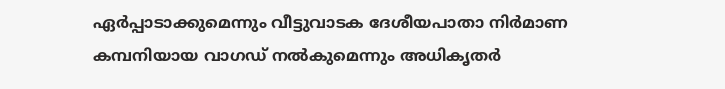ഏർപ്പാടാക്കുമെന്നും വീട്ടുവാടക ദേശീയപാതാ നിർമാണ കമ്പനിയായ വാഗഡ് നൽകുമെന്നും അധികൃതർ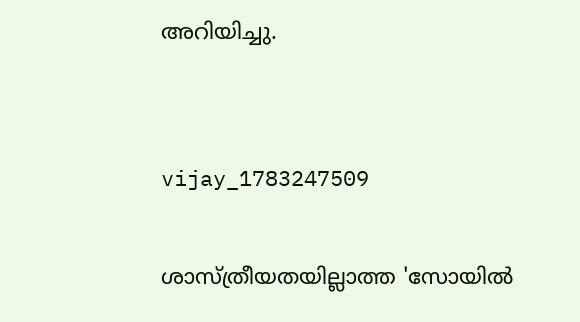അറിയിച്ചു.


vijay_1783247509

ശാസ്ത്രീയതയില്ലാത്ത 'സോയിൽ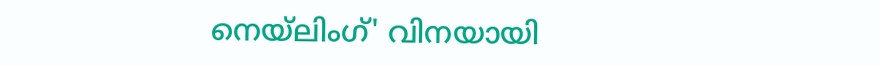നെയ്‌ലിംഗ്' വിനയായി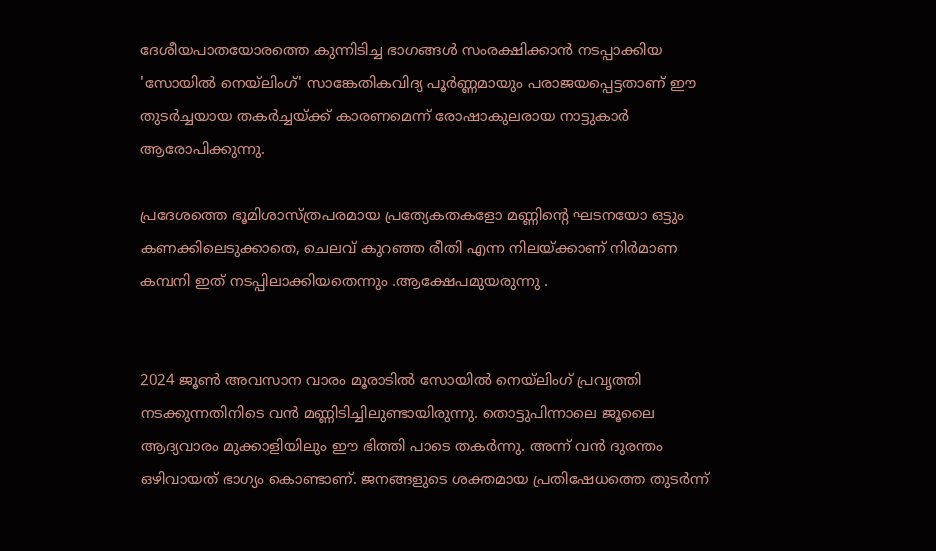ദേശീയപാതയോരത്തെ കുന്നിടിച്ച ഭാഗങ്ങൾ സംരക്ഷിക്കാൻ നടപ്പാക്കിയ 'സോയിൽ നെയ്‌ലിംഗ്' സാങ്കേതികവിദ്യ പൂർണ്ണമായും പരാജയപ്പെട്ടതാണ് ഈ തുടർച്ചയായ തകർച്ചയ്ക്ക് കാരണമെന്ന് രോഷാകുലരായ നാട്ടുകാർ ആരോപിക്കുന്നു.

പ്രദേശത്തെ ഭൂമിശാസ്ത്രപരമായ പ്രത്യേകതകളോ മണ്ണിന്റെ ഘടനയോ ഒട്ടും കണക്കിലെടുക്കാതെ, ചെലവ് കുറഞ്ഞ രീതി എന്ന നിലയ്ക്കാണ് നിർമാണ കമ്പനി ഇത് നടപ്പിലാക്കിയതെന്നും .ആക്ഷേപമുയരുന്നു .


2024 ജൂൺ അവസാന വാരം മൂരാടിൽ സോയിൽ നെയ്‌ലിംഗ് പ്രവൃത്തി നടക്കുന്നതിനിടെ വൻ മണ്ണിടിച്ചിലുണ്ടായിരുന്നു. തൊട്ടുപിന്നാലെ ജൂലൈ ആദ്യവാരം മുക്കാളിയിലും ഈ ഭിത്തി പാടെ തകർന്നു. അന്ന് വൻ ദുരന്തം ഒഴിവായത് ഭാഗ്യം കൊണ്ടാണ്. ജനങ്ങളുടെ ശക്തമായ പ്രതിഷേധത്തെ തുടർന്ന്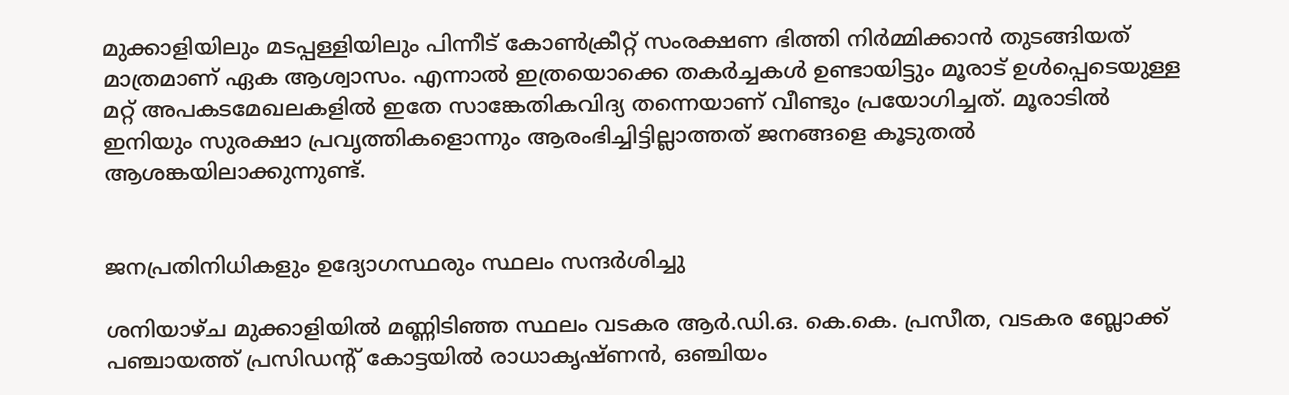മുക്കാളിയിലും മടപ്പള്ളിയിലും പിന്നീട് കോൺക്രീറ്റ് സംരക്ഷണ ഭിത്തി നിർമ്മിക്കാൻ തുടങ്ങിയത് മാത്രമാണ് ഏക ആശ്വാസം. എന്നാൽ ഇത്രയൊക്കെ തകർച്ചകൾ ഉണ്ടായിട്ടും മൂരാട് ഉൾപ്പെടെയുള്ള മറ്റ് അപകടമേഖലകളിൽ ഇതേ സാങ്കേതികവിദ്യ തന്നെയാണ് വീണ്ടും പ്രയോഗിച്ചത്. മൂരാടിൽ ഇനിയും സുരക്ഷാ പ്രവൃത്തികളൊന്നും ആരംഭിച്ചിട്ടില്ലാത്തത് ജനങ്ങളെ കൂടുതൽ ആശങ്കയിലാക്കുന്നുണ്ട്.


ജനപ്രതിനിധികളും ഉദ്യോഗസ്ഥരും സ്ഥലം സന്ദർശിച്ചു

ശനിയാഴ്ച മുക്കാളിയിൽ മണ്ണിടിഞ്ഞ സ്ഥലം വടകര ആർ.ഡി.ഒ. കെ.കെ. പ്രസീത, വടകര ബ്ലോക്ക് പഞ്ചായത്ത് പ്രസിഡന്റ് കോട്ടയിൽ രാധാകൃഷ്ണൻ, ഒഞ്ചിയം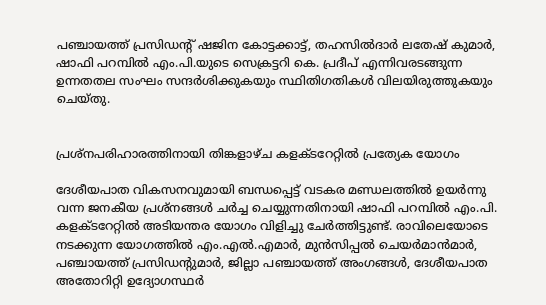പഞ്ചായത്ത് പ്രസിഡന്റ് ഷജിന കോട്ടക്കാട്ട്, തഹസിൽദാർ ലതേഷ് കുമാർ, ഷാഫി പറമ്പിൽ എം.പി.യുടെ സെക്രട്ടറി കെ. പ്രദീപ് എന്നിവരടങ്ങുന്ന ഉന്നതതല സംഘം സന്ദർശിക്കുകയും സ്ഥിതിഗതികൾ വിലയിരുത്തുകയും ചെയ്തു.


പ്രശ്നപരിഹാരത്തിനായി തിങ്കളാഴ്ച കളക്ടറേറ്റിൽ പ്രത്യേക യോഗം

ദേശീയപാത വികസനവുമായി ബന്ധപ്പെട്ട് വടകര മണ്ഡലത്തിൽ ഉയർന്നു വന്ന ജനകീയ പ്രശ്നങ്ങൾ ചർച്ച ചെയ്യുന്നതിനായി ഷാഫി പറമ്പിൽ എം.പി. കളക്ടറേറ്റിൽ അടിയന്തര യോഗം വിളിച്ചു ചേർത്തിട്ടുണ്ട്. രാവിലെയോടെ നടക്കുന്ന യോഗത്തിൽ എം.എൽ.എമാർ, മുൻസിപ്പൽ ചെയർമാൻമാർ, പഞ്ചായത്ത് പ്രസിഡന്റുമാർ, ജില്ലാ പഞ്ചായത്ത് അംഗങ്ങൾ, ദേശീയപാത അതോറിറ്റി ഉദ്യോഗസ്ഥർ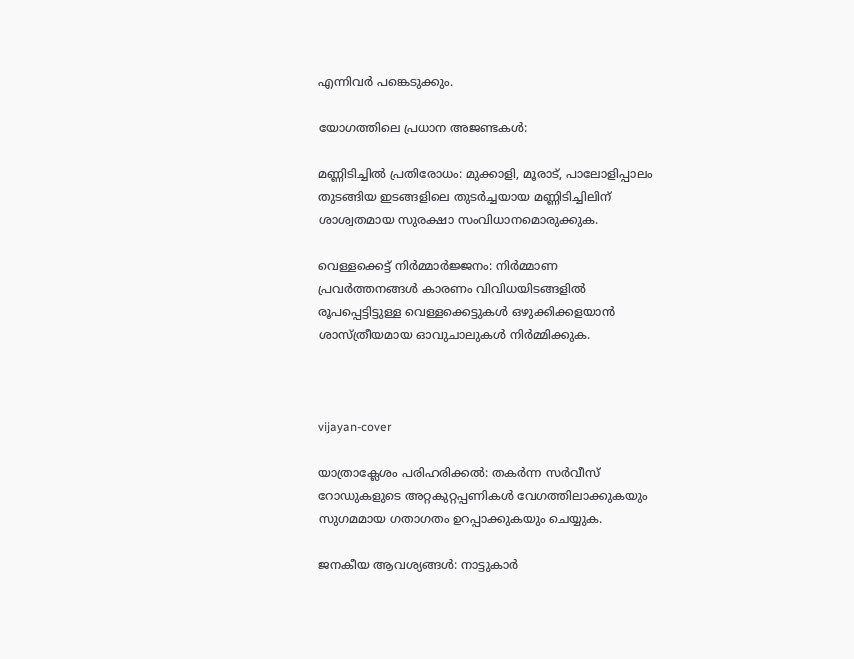എന്നിവർ പങ്കെടുക്കും.

യോഗത്തിലെ പ്രധാന അജണ്ടകൾ:

മണ്ണിടിച്ചിൽ പ്രതിരോധം: മുക്കാളി, മൂരാട്, പാലോളിപ്പാലം തുടങ്ങിയ ഇടങ്ങളിലെ തുടർച്ചയായ മണ്ണിടിച്ചിലിന് ശാശ്വതമായ സുരക്ഷാ സംവിധാനമൊരുക്കുക.

വെള്ളക്കെട്ട് നിർമ്മാർജ്ജനം: നിർമ്മാണ പ്രവർത്തനങ്ങൾ കാരണം വിവിധയിടങ്ങളിൽ രൂപപ്പെട്ടിട്ടുള്ള വെള്ളക്കെട്ടുകൾ ഒഴുക്കിക്കളയാൻ ശാസ്ത്രീയമായ ഓവുചാലുകൾ നിർമ്മിക്കുക.



vijayan-cover

യാത്രാക്ലേശം പരിഹരിക്കൽ: തകർന്ന സർവീസ് റോഡുകളുടെ അറ്റകുറ്റപ്പണികൾ വേഗത്തിലാക്കുകയും സുഗമമായ ഗതാഗതം ഉറപ്പാക്കുകയും ചെയ്യുക.

ജനകീയ ആവശ്യങ്ങൾ: നാട്ടുകാർ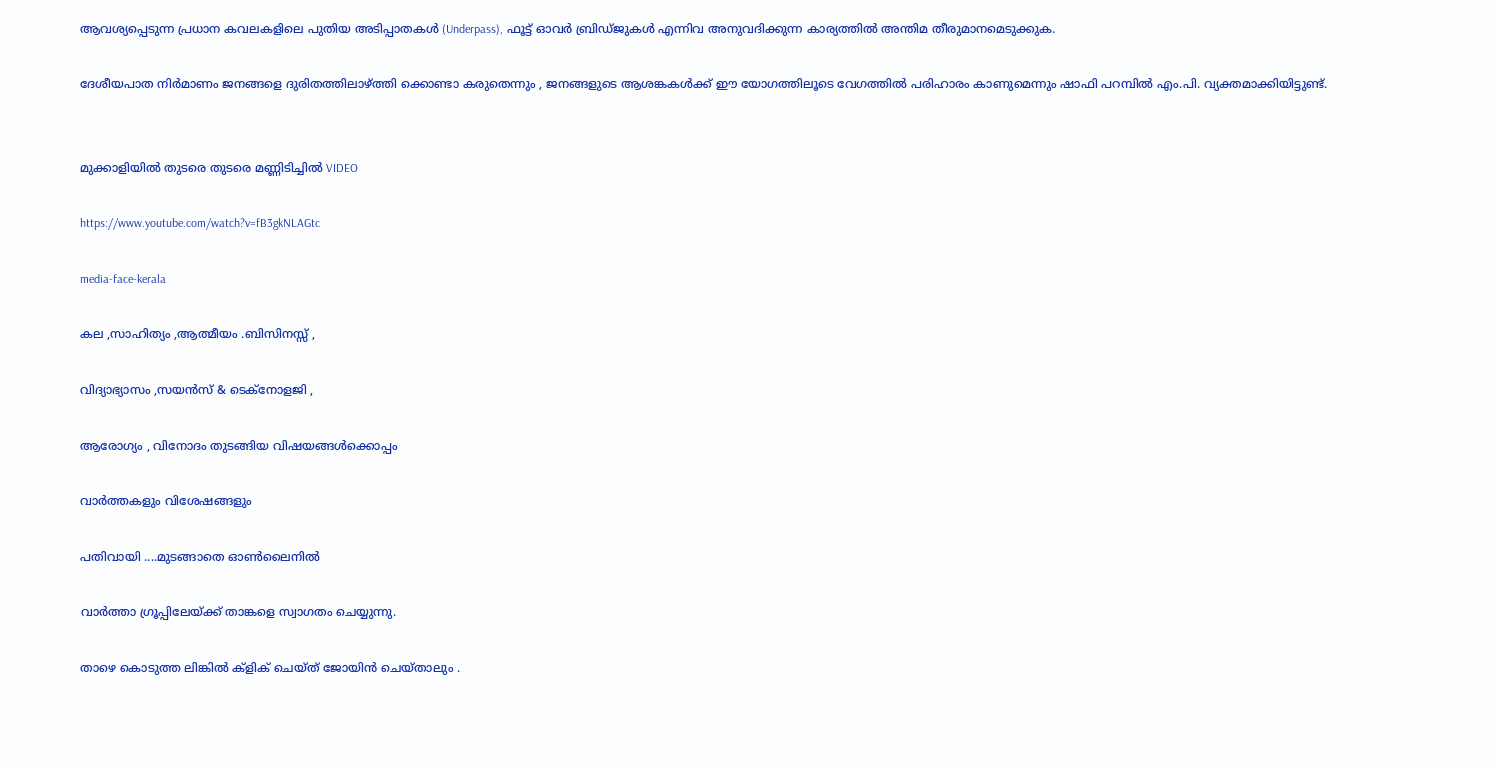ആവശ്യപ്പെടുന്ന പ്രധാന കവലകളിലെ പുതിയ അടിപ്പാതകൾ (Underpass), ഫൂട്ട് ഓവർ ബ്രിഡ്ജുകൾ എന്നിവ അനുവദിക്കുന്ന കാര്യത്തിൽ അന്തിമ തീരുമാനമെടുക്കുക.

ദേശീയപാത നിർമാണം ജനങ്ങളെ ദുരിതത്തിലാഴ്ത്തി ക്കൊണ്ടാ കരുതെന്നും , ജനങ്ങളുടെ ആശങ്കകൾക്ക് ഈ യോഗത്തിലൂടെ വേഗത്തിൽ പരിഹാരം കാണുമെന്നും ഷാഫി പറമ്പിൽ എം.പി. വ്യക്തമാക്കിയിട്ടുണ്ട്.


മുക്കാളിയിൽ തുടരെ തുടരെ മണ്ണിടിച്ചിൽ VIDEO

https://www.youtube.com/watch?v=fB3gkNLAGtc

media-face-kerala

കല ,സാഹിത്യം ,ആത്മീയം .ബിസിനസ്സ് ,

വിദ്യാഭ്യാസം ,സയൻസ് & ടെക്‌നോളജി ,

ആരോഗ്യം , വിനോദം തുടങ്ങിയ വിഷയങ്ങൾക്കൊപ്പം

വാർത്തകളും വിശേഷങ്ങളും

പതിവായി ....മുടങ്ങാതെ ഓൺലൈനിൽ

വാർത്താ ഗ്രൂപ്പിലേയ്ക്ക് താങ്കളെ സ്വാഗതം ചെയ്യുന്നു.

താഴെ കൊടുത്ത ലിങ്കിൽ ക്ളിക് ചെയ്‌ത്‌ ജോയിൻ ചെയ്‌താലും .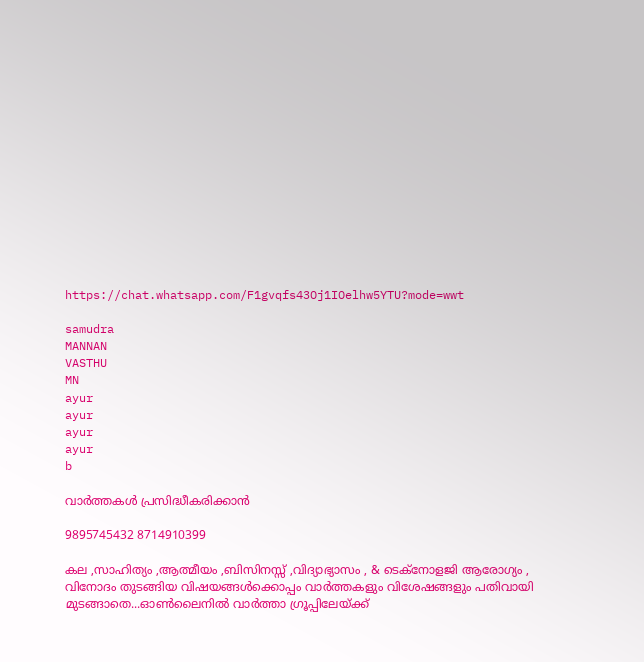https://chat.whatsapp.com/F1gvqfs43Oj1IOelhw5YTU?mode=wwt

samudra
MANNAN
VASTHU
MN
ayur
ayur
ayur
ayur
b

വാർത്തകൾ പ്രസിദ്ധീകരിക്കാൻ

9895745432 8714910399

കല ,സാഹിത്യം ,ആത്മീയം ,ബിസിനസ്സ് ,വിദ്യാഭ്യാസം , & ടെക്‌നോളജി ആരോഗ്യം , വിനോദം തുടങ്ങിയ വിഷയങ്ങൾക്കൊപ്പം വാർത്തകളും വിശേഷങ്ങളും പതിവായി മുടങ്ങാതെ...ഓൺലൈനിൽ വാർത്താ ഗ്രൂപ്പിലേയ്ക്ക്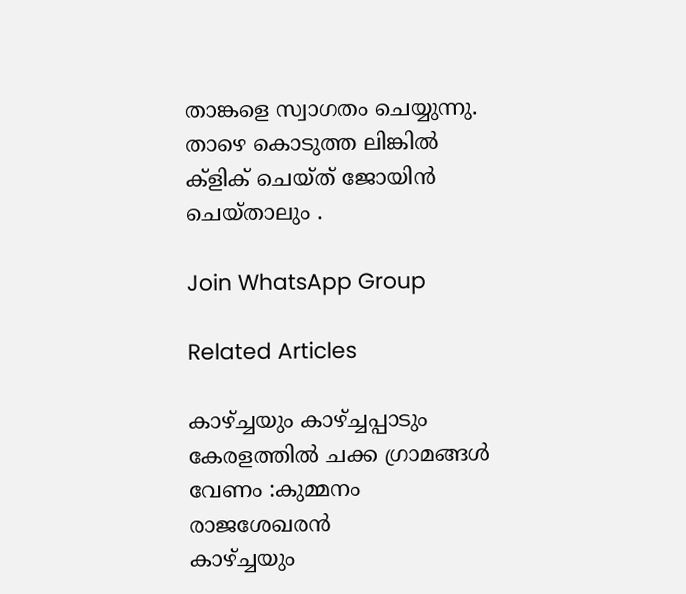താങ്കളെ സ്വാഗതം ചെയ്യുന്നു. താഴെ കൊടുത്ത ലിങ്കിൽ ക്ളിക് ചെയ്‌ത്‌ ജോയിൻ ചെയ്‌താലും .

Join WhatsApp Group

Related Articles

കാഴ്ച്ചയും കാഴ്ച്ചപ്പാടും കേരളത്തില്‍ ചക്ക ഗ്രാമങ്ങള്‍ വേണം :കുമ്മനം രാജശേഖരന്‍
കാഴ്ച്ചയും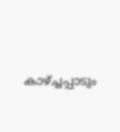കാഴ്ച്ചപ്പാടും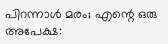പിറന്നാൾ മരം; എന്റെ ഒരു അപേക്ഷ: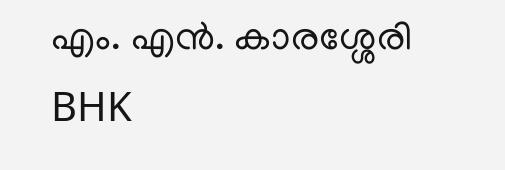എം. എൻ. കാരശ്ശേരി
BHK